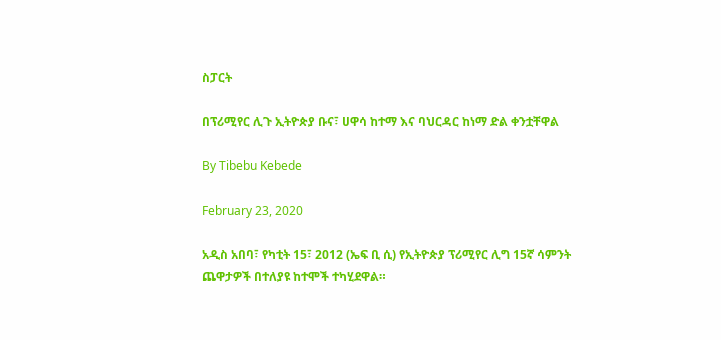ስፓርት

በፕሪሚየር ሊጉ ኢትዮጵያ ቡና፣ ሀዋሳ ከተማ እና ባህርዳር ከነማ ድል ቀንቷቸዋል

By Tibebu Kebede

February 23, 2020

አዲስ አበባ፣ የካቲት 15፣ 2012 (ኤፍ ቢ ሲ) የኢትዮጵያ ፕሪሚየር ሊግ 15ኛ ሳምንት ጨዋታዎች በተለያዩ ከተሞች ተካሂደዋል።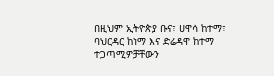በዚህም ኢትዮጵያ ቡና፣ ሀዋሳ ከተማ፣ ባህርዳር ከነማ እና ድሬዳዋ ከተማ ተጋጣሚዎቻቸውን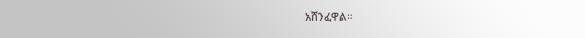አሸንፈዋል።